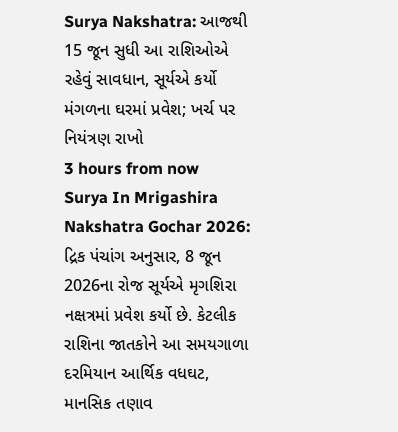Surya Nakshatra: આજથી 15 જૂન સુધી આ રાશિઓએ રહેવું સાવધાન, સૂર્યએ કર્યો મંગળના ઘરમાં પ્રવેશ; ખર્ચ પર નિયંત્રણ રાખો
3 hours from now
Surya In Mrigashira Nakshatra Gochar 2026: દ્રિક પંચાંગ અનુસાર, 8 જૂન 2026ના રોજ સૂર્યએ મૃગશિરા નક્ષત્રમાં પ્રવેશ કર્યો છે. કેટલીક રાશિના જાતકોને આ સમયગાળા દરમિયાન આર્થિક વધઘટ, માનસિક તણાવ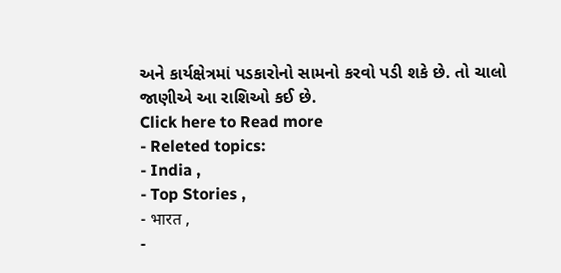અને કાર્યક્ષેત્રમાં પડકારોનો સામનો કરવો પડી શકે છે. તો ચાલો જાણીએ આ રાશિઓ કઈ છે.
Click here to Read more
- Releted topics:
- India ,
- Top Stories ,
- भारत ,
-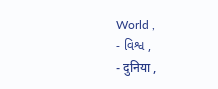World ,
- વિશ્વ ,
- दुनिया ,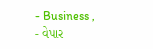- Business ,
- વેપાર